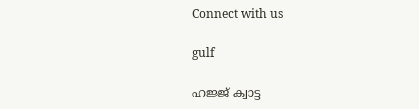Connect with us

gulf

ഹജ്ജ് ക്വാട്ട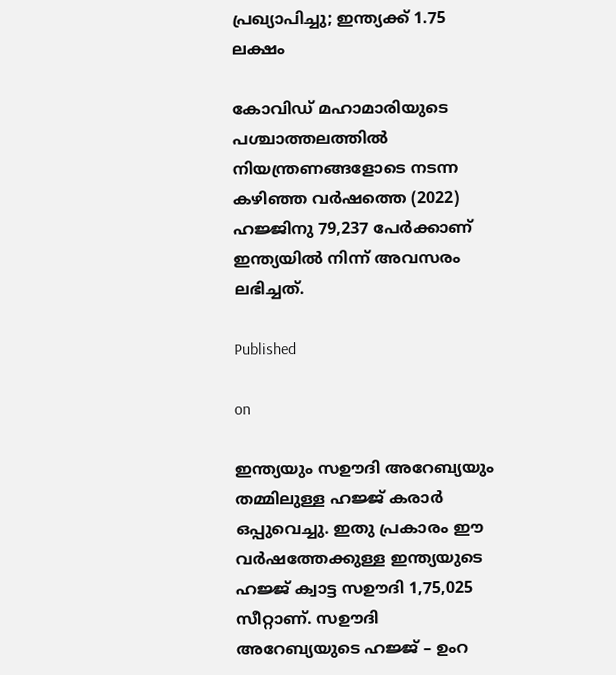പ്രഖ്യാപിച്ചു; ഇന്ത്യക്ക് 1.75 ലക്ഷം

കോവിഡ് മഹാമാരിയുടെ പശ്ചാത്തലത്തില്‍ നിയന്ത്രണങ്ങളോടെ നടന്ന കഴിഞ്ഞ വര്‍ഷത്തെ (2022) ഹജ്ജിനു 79,237 പേര്‍ക്കാണ് ഇന്ത്യയില്‍ നിന്ന് അവസരം ലഭിച്ചത്.

Published

on

ഇന്ത്യയും സഊദി അറേബ്യയും തമ്മിലുള്ള ഹജ്ജ് കരാര്‍ ഒപ്പുവെച്ചു. ഇതു പ്രകാരം ഈ വര്‍ഷത്തേക്കുള്ള ഇന്ത്യയുടെ ഹജ്ജ് ക്വാട്ട സഊദി 1,75,025 സീറ്റാണ്. സഊദി അറേബ്യയുടെ ഹജ്ജ് – ഉംറ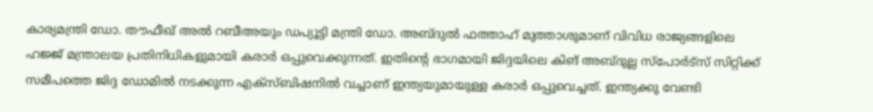കാര്യമന്ത്രി ഡോ. തൗഫീഖ് അല്‍ റബീഅയും ഡപ്യൂട്ടി മന്ത്രി ഡോ. അബ്ദുല്‍ ഫത്താഹ് മുത്താശുമാണ് വിവിധ രാജ്യങ്ങളിലെ ഹജ്ജ് മന്ത്രാലയ പ്രതിനിധികളുമായി കരാര്‍ ഒപ്പുവെക്കുന്നത്. ഇതിന്റെ ഭാഗമായി ജിദ്ദയിലെ കിങ് അബ്ദുല്ല സ്‌പോര്‍ട്‌സ് സിറ്റിക്ക് സമീപത്തെ ജിദ്ദ ഡോമില്‍ നടക്കുന്ന എക്‌സ്ബിഷനില്‍ വച്ചാണ് ഇന്ത്യയുമായുള്ള കരാര്‍ ഒപ്പുവെച്ചത്. ഇന്ത്യക്കു വേണ്ടി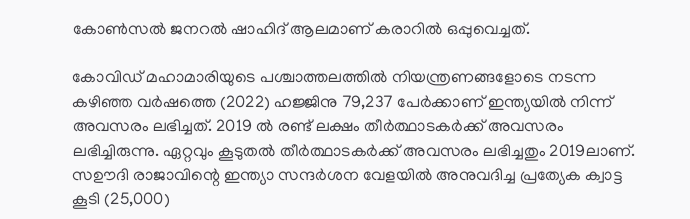കോണ്‍സല്‍ ജനറല്‍ ഷാഹിദ് ആലമാണ് കരാറില്‍ ഒപ്പുവെച്ചത്.

കോവിഡ് മഹാമാരിയുടെ പശ്ചാത്തലത്തില്‍ നിയന്ത്രണങ്ങളോടെ നടന്ന കഴിഞ്ഞ വര്‍ഷത്തെ (2022) ഹജ്ജിനു 79,237 പേര്‍ക്കാണ് ഇന്ത്യയില്‍ നിന്ന് അവസരം ലഭിച്ചത്. 2019 ല്‍ രണ്ട് ലക്ഷം തീര്‍ത്ഥാടകര്‍ക്ക് അവസരം ലഭിച്ചിരുന്നു. ഏറ്റവും കൂടുതല്‍ തീര്‍ത്ഥാടകര്‍ക്ക് അവസരം ലഭിച്ചതും 2019ലാണ്. സഊദി രാജാവിന്റെ ഇന്ത്യാ സന്ദര്‍ശന വേളയില്‍ അനുവദിച്ച പ്രത്യേക ക്വാട്ട കൂടി (25,000)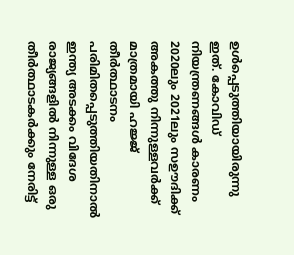ഉള്‍പ്പെടുത്തിയായിരുന്നു ഇത്. കോവിഡ് നിയന്ത്രണങ്ങള്‍ കാരണം 2020ലും 2021ലും സഊദിക്ക് അകത്തു നിന്നുള്ളവര്‍ക്ക് മാത്രമായി ഹജ്ജ് തീര്‍ത്ഥാടനം പരിമിതപ്പെടുത്തിയതിനാല്‍ ഇന്ത്യ അടക്കം വിദേശ രാജ്യങ്ങളില്‍ നിന്നുള്ള ഒരു തീര്‍ത്ഥാടകര്‍ക്കും നേരിട്ട്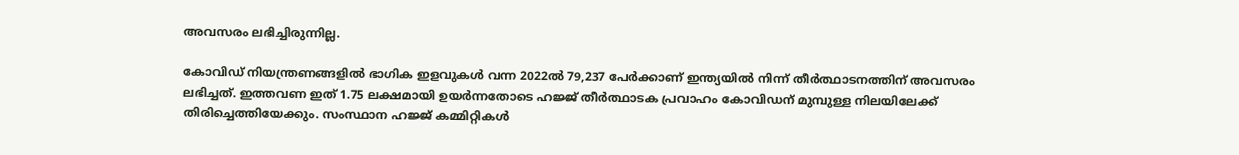അവസരം ലഭിച്ചിരുന്നില്ല.

കോവിഡ് നിയന്ത്രണങ്ങളില്‍ ഭാഗിക ഇളവുകള്‍ വന്ന 2022ല്‍ 79,237 പേര്‍ക്കാണ് ഇന്ത്യയില്‍ നിന്ന് തീര്‍ത്ഥാടനത്തിന് അവസരം ലഭിച്ചത്. ഇത്തവണ ഇത് 1.75 ലക്ഷമായി ഉയര്‍ന്നതോടെ ഹജ്ജ് തീര്‍ത്ഥാടക പ്രവാഹം കോവിഡന് മുമ്പുള്ള നിലയിലേക്ക് തിരിച്ചെത്തിയേക്കും. സംസ്ഥാന ഹജ്ജ് കമ്മിറ്റികള്‍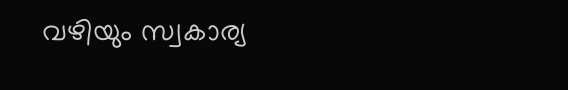വഴിയും സ്വകാര്യ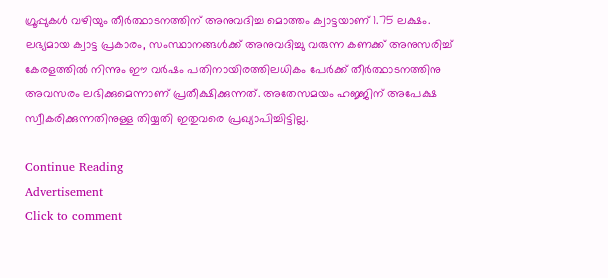ഗ്രൂപ്പുകള്‍ വഴിയും തീര്‍ത്ഥാടനത്തിന് അനുവദിച്ച മൊത്തം ക്വാട്ടയാണ് 1.75 ലക്ഷം. ലഭ്യമായ ക്വാട്ട പ്രകാരം, സംസ്ഥാനങ്ങള്‍ക്ക് അനുവദിച്ചു വരുന്ന കണക്ക് അനുസരിച്ച് കേരളത്തില്‍ നിന്നും ഈ വര്‍ഷം പതിനായിരത്തിലധികം പേര്‍ക്ക് തീര്‍ത്ഥാടനത്തിനു അവസരം ലഭിക്കുമെന്നാണ് പ്രതീക്ഷിക്കുന്നത്. അതേസമയം ഹജ്ജിന് അപേക്ഷ സ്വീകരിക്കുന്നതിനുള്ള തിയ്യതി ഇതുവരെ പ്രഖ്യാപിച്ചിട്ടില്ല.

Continue Reading
Advertisement
Click to comment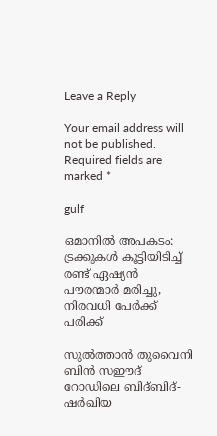Leave a Reply

Your email address will not be published. Required fields are marked *

gulf

ഒമാനില്‍ അപകടം: ട്രക്കുകള്‍ കൂട്ടിയിടിച്ച് രണ്ട് ഏഷ്യന്‍ പൗരന്മാര്‍ മരിച്ചു, നിരവധി പേര്‍ക്ക് പരിക്ക്

സുല്‍ത്താന്‍ തുവൈനി ബിന്‍ സഈദ് റോഡിലെ ബിദ്ബിദ്-ഷര്‍ഖിയ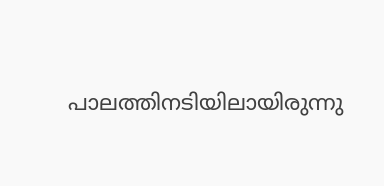പാലത്തിനടിയിലായിരുന്നു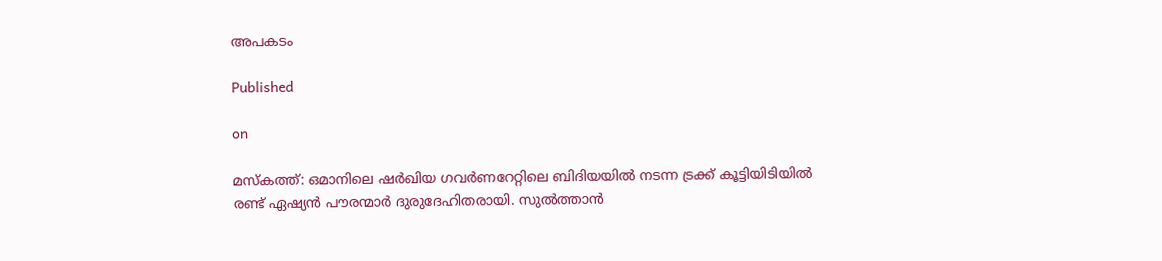അപകടം

Published

on

മസ്‌കത്ത്: ഒമാനിലെ ഷര്‍ഖിയ ഗവര്‍ണറേറ്റിലെ ബിദിയയില്‍ നടന്ന ട്രക്ക് കൂട്ടിയിടിയില്‍ രണ്ട് ഏഷ്യന്‍ പൗരന്മാര്‍ ദുരുദേഹിതരായി. സുല്‍ത്താന്‍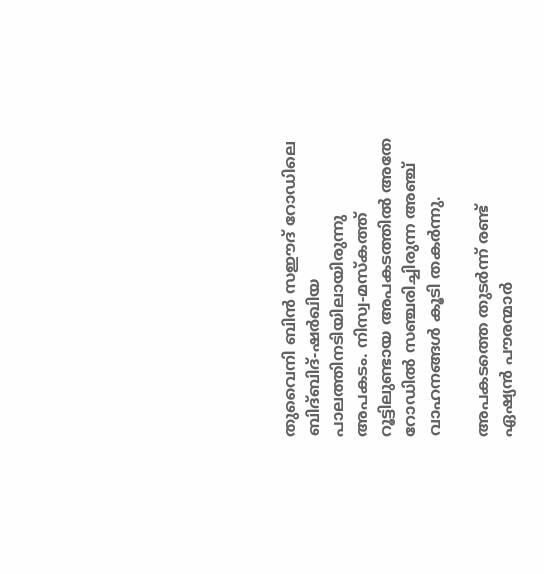തുവൈനി ബിന്‍ സഈദ് റോഡിലെ ബിദ്ബിദ്-ഷര്‍ഖിയ പാലത്തിനടിയിലായിരുന്നു അപകടം. നിസ്വ-മസ്‌കത്ത് റൂട്ടിലുണ്ടായ അപകടത്തില്‍ അതേ റോഡില്‍ സഞ്ചരിച്ചിരുന്ന അഞ്ച് വാഹനങ്ങള്‍ കൂടി തകര്‍ന്നു.

അപകടത്തെ തുടര്‍ന്ന് രണ്ട് ഏഷ്യന്‍ പൗരന്മാര്‍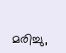മരിച്ചു,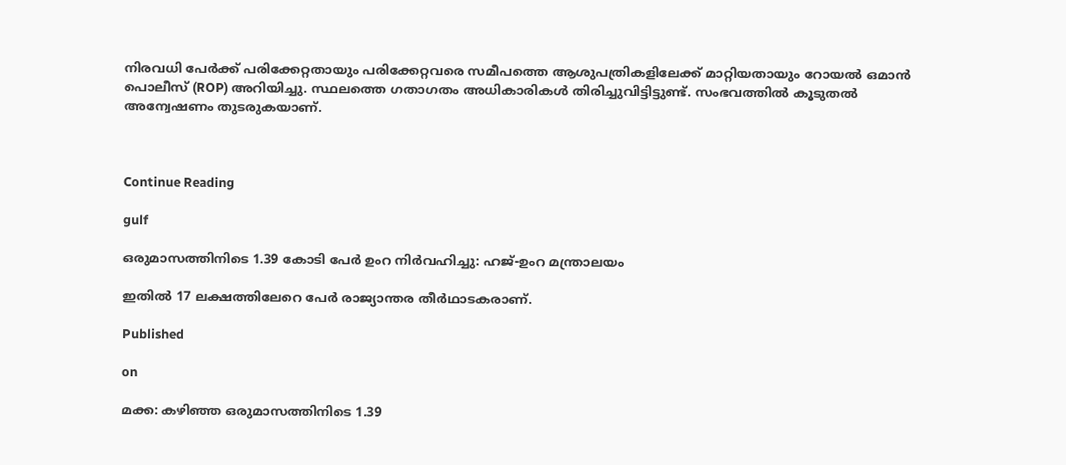നിരവധി പേര്‍ക്ക് പരിക്കേറ്റതായും പരിക്കേറ്റവരെ സമീപത്തെ ആശുപത്രികളിലേക്ക് മാറ്റിയതായും റോയല്‍ ഒമാന്‍ പൊലീസ് (ROP) അറിയിച്ചു. സ്ഥലത്തെ ഗതാഗതം അധികാരികള്‍ തിരിച്ചുവിട്ടിട്ടുണ്ട്. സംഭവത്തില്‍ കൂടുതല്‍ അന്വേഷണം തുടരുകയാണ്.



Continue Reading

gulf

ഒരുമാസത്തിനിടെ 1.39 കോടി പേര്‍ ഉംറ നിര്‍വഹിച്ചു: ഹജ്-ഉംറ മന്ത്രാലയം

ഇതില്‍ 17 ലക്ഷത്തിലേറെ പേര്‍ രാജ്യാന്തര തീര്‍ഥാടകരാണ്.

Published

on

മക്ക: കഴിഞ്ഞ ഒരുമാസത്തിനിടെ 1.39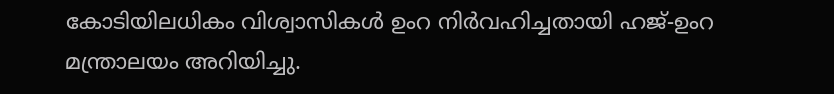കോടിയിലധികം വിശ്വാസികള്‍ ഉംറ നിര്‍വഹിച്ചതായി ഹജ്-ഉംറ മന്ത്രാലയം അറിയിച്ചു.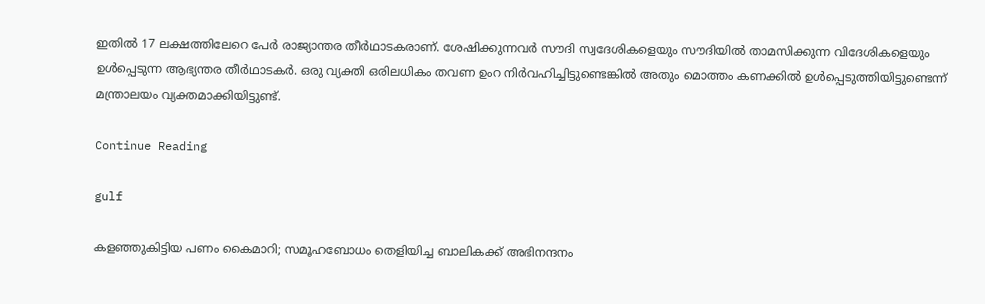ഇതില്‍ 17 ലക്ഷത്തിലേറെ പേര്‍ രാജ്യാന്തര തീര്‍ഥാടകരാണ്. ശേഷിക്കുന്നവര്‍ സൗദി സ്വദേശികളെയും സൗദിയില്‍ താമസിക്കുന്ന വിദേശികളെയും ഉള്‍പ്പെടുന്ന ആഭ്യന്തര തീര്‍ഥാടകര്‍. ഒരു വ്യക്തി ഒരിലധികം തവണ ഉംറ നിര്‍വഹിച്ചിട്ടുണ്ടെങ്കില്‍ അതും മൊത്തം കണക്കില്‍ ഉള്‍പ്പെടുത്തിയിട്ടുണ്ടെന്ന് മന്ത്രാലയം വ്യക്തമാക്കിയിട്ടുണ്ട്.

Continue Reading

gulf

കളഞ്ഞുകിട്ടിയ പണം കൈമാറി; സമൂഹബോധം തെളിയിച്ച ബാലികക്ക് അഭിനന്ദനം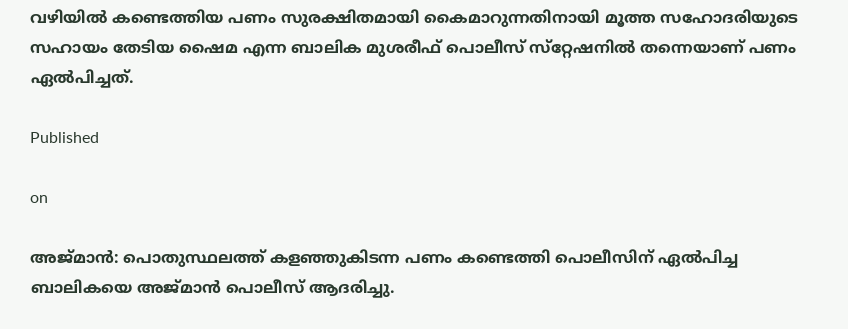വഴിയില്‍ കണ്ടെത്തിയ പണം സുരക്ഷിതമായി കൈമാറുന്നതിനായി മൂത്ത സഹോദരിയുടെ സഹായം തേടിയ ഷൈമ എന്ന ബാലിക മുശരീഫ് പൊലീസ് സ്‌റ്റേഷനില്‍ തന്നെയാണ് പണം ഏല്‍പിച്ചത്.

Published

on

അജ്മാന്‍: പൊതുസ്ഥലത്ത് കളഞ്ഞുകിടന്ന പണം കണ്ടെത്തി പൊലീസിന് ഏല്‍പിച്ച ബാലികയെ അജ്മാന്‍ പൊലീസ് ആദരിച്ചു.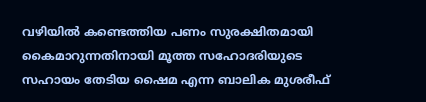വഴിയില്‍ കണ്ടെത്തിയ പണം സുരക്ഷിതമായി കൈമാറുന്നതിനായി മൂത്ത സഹോദരിയുടെ സഹായം തേടിയ ഷൈമ എന്ന ബാലിക മുശരീഫ്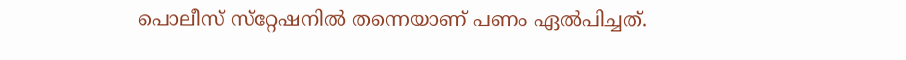പൊലീസ് സ്‌റ്റേഷനില്‍ തന്നെയാണ് പണം ഏല്‍പിച്ചത്.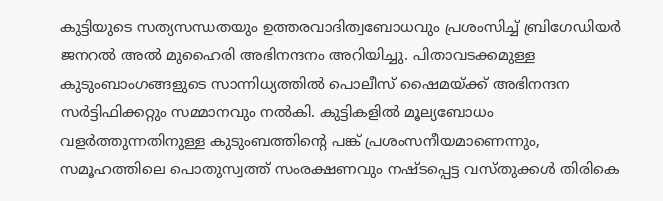കുട്ടിയുടെ സത്യസന്ധതയും ഉത്തരവാദിത്വബോധവും പ്രശംസിച്ച് ബ്രിഗേഡിയര്‍ ജനറല്‍ അല്‍ മുഹൈരി അഭിനന്ദനം അറിയിച്ചു. പിതാവടക്കമുള്ള കുടുംബാംഗങ്ങളുടെ സാന്നിധ്യത്തില്‍ പൊലീസ് ഷൈമയ്ക്ക് അഭിനന്ദന സര്‍ട്ടിഫിക്കറ്റും സമ്മാനവും നല്‍കി. കുട്ടികളില്‍ മൂല്യബോധം വളര്‍ത്തുന്നതിനുള്ള കുടുംബത്തിന്റെ പങ്ക് പ്രശംസനീയമാണെന്നും, സമൂഹത്തിലെ പൊതുസ്വത്ത് സംരക്ഷണവും നഷ്ടപ്പെട്ട വസ്തുക്കള്‍ തിരികെ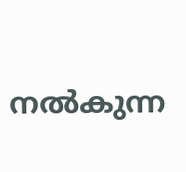നല്‍കുന്ന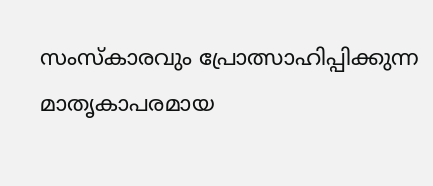സംസ്‌കാരവും പ്രോത്സാഹിപ്പിക്കുന്ന മാതൃകാപരമായ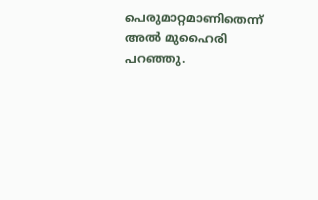പെരുമാറ്റമാണിതെന്ന് അല്‍ മുഹൈരി പറഞ്ഞു.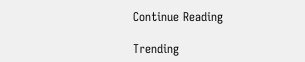Continue Reading

Trending